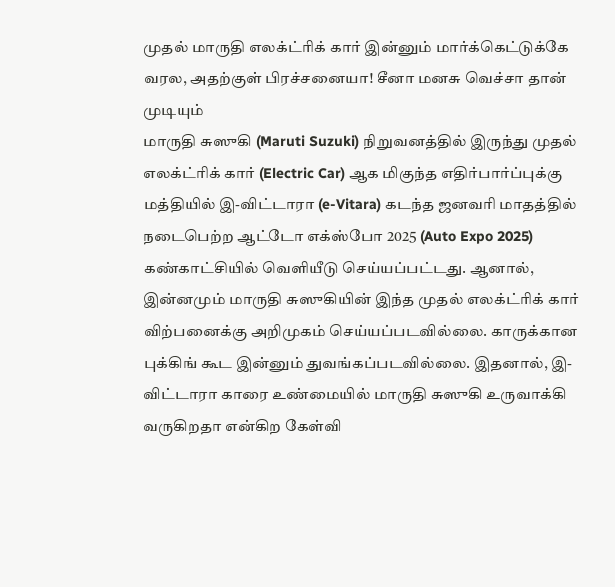முதல் மாருதி எலக்ட்ரிக் கார் இன்னும் மார்க்கெட்டுக்கே வரல, அதற்குள் பிரச்சனையா! சீனா மனசு வெச்சா தான் முடியும்
மாருதி சுஸுகி (Maruti Suzuki) நிறுவனத்தில் இருந்து முதல் எலக்ட்ரிக் கார் (Electric Car) ஆக மிகுந்த எதிர்பார்ப்புக்கு மத்தியில் இ-விட்டாரா (e-Vitara) கடந்த ஜனவரி மாதத்தில் நடைபெற்ற ஆட்டோ எக்ஸ்போ 2025 (Auto Expo 2025) கண்காட்சியில் வெளியீடு செய்யப்பட்டது. ஆனால், இன்னமும் மாருதி சுஸுகியின் இந்த முதல் எலக்ட்ரிக் கார் விற்பனைக்கு அறிமுகம் செய்யப்படவில்லை. காருக்கான புக்கிங் கூட இன்னும் துவங்கப்படவில்லை. இதனால், இ-விட்டாரா காரை உண்மையில் மாருதி சுஸுகி உருவாக்கி வருகிறதா என்கிற கேள்வி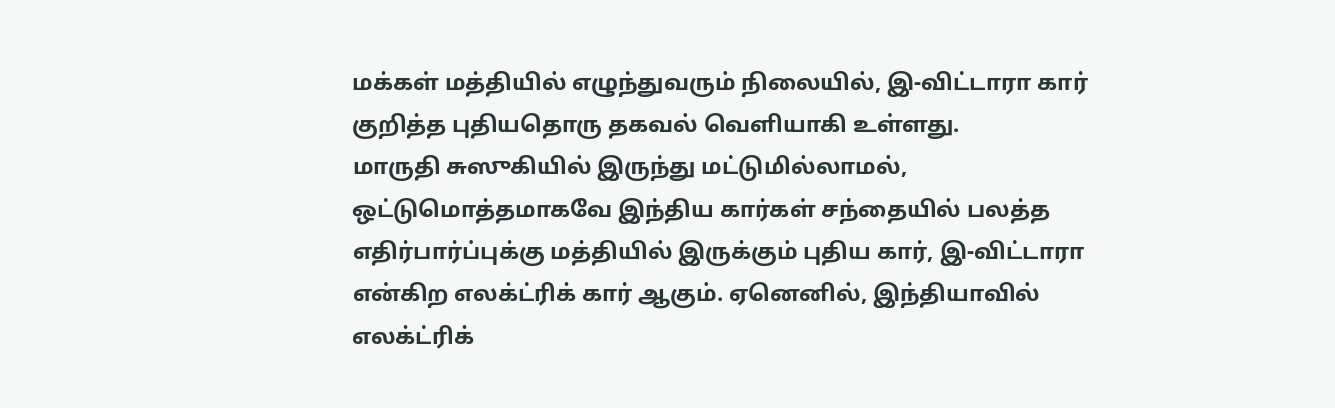மக்கள் மத்தியில் எழுந்துவரும் நிலையில், இ-விட்டாரா கார் குறித்த புதியதொரு தகவல் வெளியாகி உள்ளது.
மாருதி சுஸுகியில் இருந்து மட்டுமில்லாமல், ஒட்டுமொத்தமாகவே இந்திய கார்கள் சந்தையில் பலத்த எதிர்பார்ப்புக்கு மத்தியில் இருக்கும் புதிய கார், இ-விட்டாரா என்கிற எலக்ட்ரிக் கார் ஆகும். ஏனெனில், இந்தியாவில் எலக்ட்ரிக்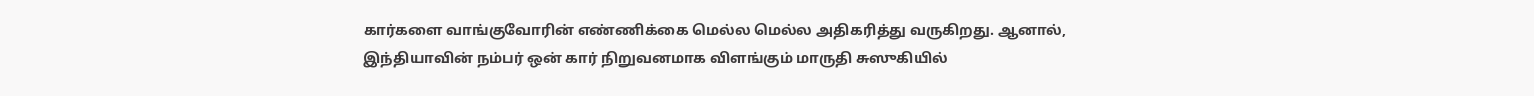கார்களை வாங்குவோரின் எண்ணிக்கை மெல்ல மெல்ல அதிகரித்து வருகிறது. ஆனால், இந்தியாவின் நம்பர் ஒன் கார் நிறுவனமாக விளங்கும் மாருதி சுஸுகியில்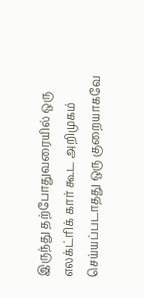இருந்து தற்போதுவரையில் ஒரு எலக்ட்ரிக் கார் கூட அறிமுகம் செய்யப்படாதது ஒரு குறையாகவே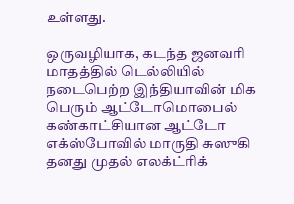உள்ளது.

ஒருவழியாக, கடந்த ஜனவரி மாதத்தில் டெல்லியில் நடைபெற்ற இந்தியாவின் மிக பெரும் ஆட்டோமொபைல் கண்காட்சியான ஆட்டோ எக்ஸ்போவில் மாருதி சுஸுகி தனது முதல் எலக்ட்ரிக்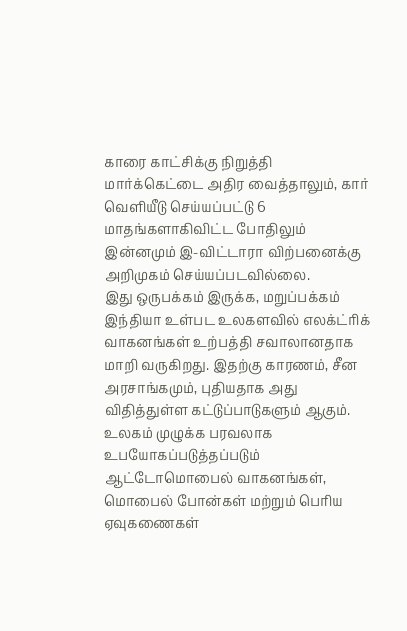காரை காட்சிக்கு நிறுத்தி மார்க்கெட்டை அதிர வைத்தாலும், கார் வெளியீடு செய்யப்பட்டு 6 மாதங்களாகிவிட்ட போதிலும் இன்னமும் இ-விட்டாரா விற்பனைக்கு அறிமுகம் செய்யப்படவில்லை.
இது ஒருபக்கம் இருக்க, மறுப்பக்கம் இந்தியா உள்பட உலகளவில் எலக்ட்ரிக் வாகனங்கள் உற்பத்தி சவாலானதாக மாறி வருகிறது. இதற்கு காரணம், சீன அரசாங்கமும், புதியதாக அது விதித்துள்ள கட்டுப்பாடுகளும் ஆகும். உலகம் முழுக்க பரவலாக உபயோகப்படுத்தப்படும் ஆட்டோமொபைல் வாகனங்கள், மொபைல் போன்கள் மற்றும் பெரிய ஏவுகணைகள்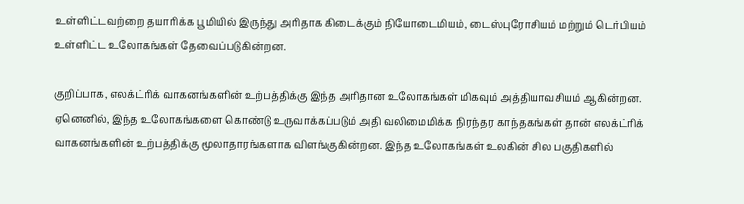உள்ளிட்டவற்றை தயாரிக்க பூமியில் இருந்து அரிதாக கிடைக்கும் நியோடைமியம், டைஸ்புரோசியம் மற்றும் டெர்பியம் உள்ளிட்ட உலோகங்கள் தேவைப்படுகின்றன.

குறிப்பாக, எலக்ட்ரிக் வாகனங்களின் உற்பத்திக்கு இந்த அரிதான உலோகங்கள் மிகவும் அத்தியாவசியம் ஆகின்றன. ஏனெனில், இந்த உலோகங்களை கொண்டு உருவாக்கப்படும் அதி வலிமைமிக்க நிரந்தர காந்தகங்கள் தான் எலக்ட்ரிக் வாகனங்களின் உற்பத்திக்கு மூலாதாரங்களாக விளங்குகின்றன. இந்த உலோகங்கள் உலகின் சில பகுதிகளில்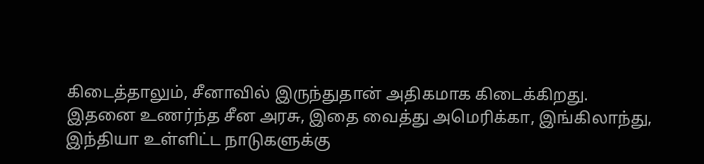கிடைத்தாலும், சீனாவில் இருந்துதான் அதிகமாக கிடைக்கிறது.
இதனை உணர்ந்த சீன அரசு, இதை வைத்து அமெரிக்கா, இங்கிலாந்து, இந்தியா உள்ளிட்ட நாடுகளுக்கு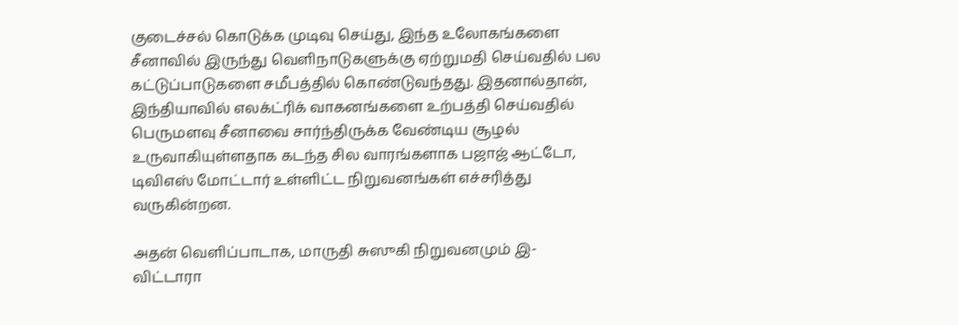குடைச்சல் கொடுக்க முடிவு செய்து, இந்த உலோகங்களை சீனாவில் இருந்து வெளிநாடுகளுக்கு ஏற்றுமதி செய்வதில் பல கட்டுப்பாடுகளை சமீபத்தில் கொண்டுவந்தது. இதனால்தான், இந்தியாவில் எலக்ட்ரிக் வாகனங்களை உற்பத்தி செய்வதில் பெருமளவு சீனாவை சார்ந்திருக்க வேண்டிய சூழல் உருவாகியுள்ளதாக கடந்த சில வாரங்களாக பஜாஜ் ஆட்டோ, டிவிஎஸ் மோட்டார் உள்ளிட்ட நிறுவனங்கள் எச்சரித்து வருகின்றன.

அதன் வெளிப்பாடாக, மாருதி சுஸுகி நிறுவனமும் இ-விட்டாரா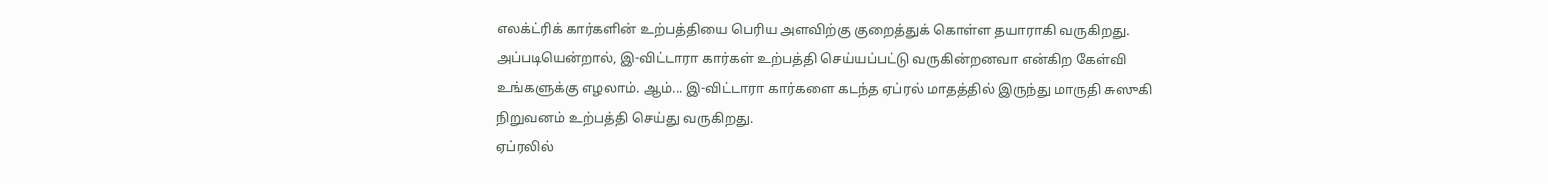எலக்ட்ரிக் கார்களின் உற்பத்தியை பெரிய அளவிற்கு குறைத்துக் கொள்ள தயாராகி வருகிறது. அப்படியென்றால், இ-விட்டாரா கார்கள் உற்பத்தி செய்யப்பட்டு வருகின்றனவா என்கிற கேள்வி உங்களுக்கு எழலாம். ஆம்... இ-விட்டாரா கார்களை கடந்த ஏப்ரல் மாதத்தில் இருந்து மாருதி சுஸுகி நிறுவனம் உற்பத்தி செய்து வருகிறது.
ஏப்ரலில்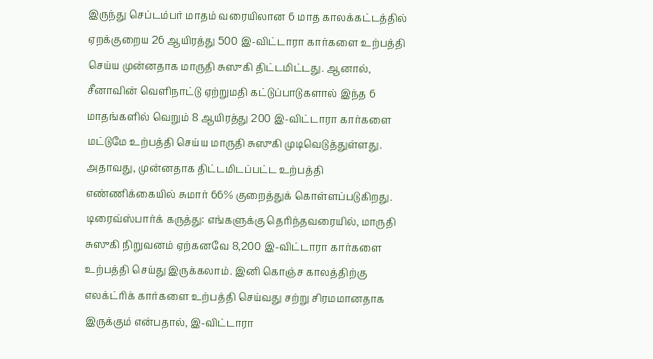இருந்து செப்டம்பர் மாதம் வரையிலான 6 மாத காலக்கட்டத்தில் ஏறக்குறைய 26 ஆயிரத்து 500 இ-விட்டாரா கார்களை உற்பத்தி செய்ய முன்னதாக மாருதி சுஸுகி திட்டமிட்டது. ஆனால், சீனாவின் வெளிநாட்டு ஏற்றுமதி கட்டுப்பாடுகளால் இந்த 6 மாதங்களில் வெறும் 8 ஆயிரத்து 200 இ-விட்டாரா கார்களை மட்டுமே உற்பத்தி செய்ய மாருதி சுஸுகி முடிவெடுத்துள்ளது. அதாவது, முன்னதாக திட்டமிடப்பட்ட உற்பத்தி எண்ணிக்கையில் சுமார் 66% குறைத்துக் கொள்ளப்படுகிறது.
டிரைவ்ஸ்பார்க் கருத்து: எங்களுக்கு தெரிந்தவரையில், மாருதி சுஸுகி நிறுவனம் ஏற்கனவே 8,200 இ-விட்டாரா கார்களை உற்பத்தி செய்து இருக்கலாம். இனி கொஞ்ச காலத்திற்கு எலக்ட்ரிக் கார்களை உற்பத்தி செய்வது சற்று சிரமமானதாக இருக்கும் என்பதால், இ-விட்டாரா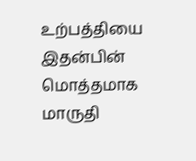உற்பத்தியை இதன்பின் மொத்தமாக மாருதி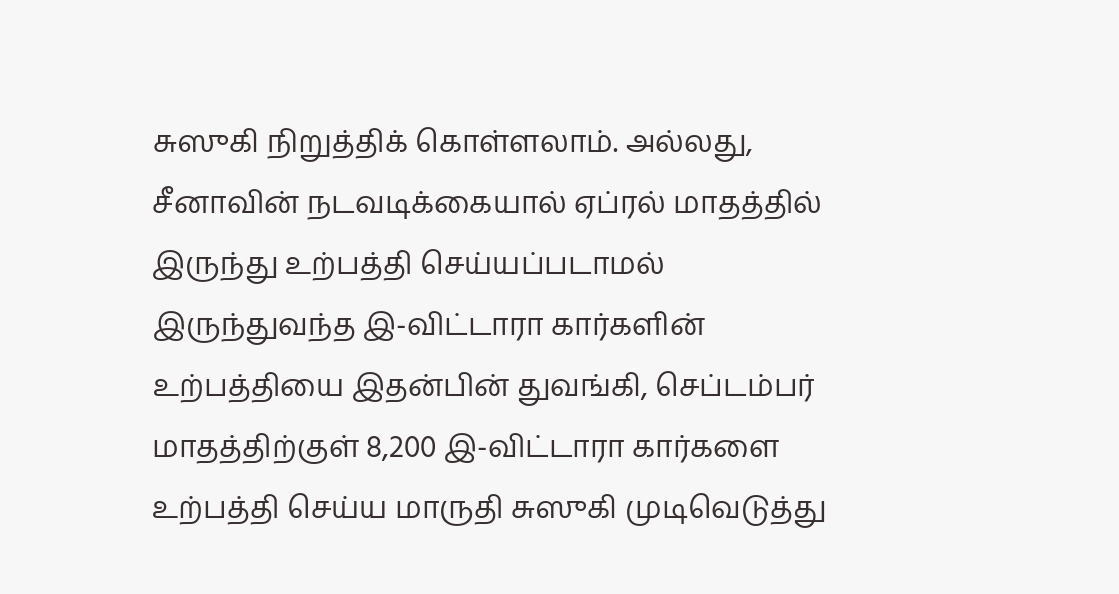சுஸுகி நிறுத்திக் கொள்ளலாம். அல்லது, சீனாவின் நடவடிக்கையால் ஏப்ரல் மாதத்தில் இருந்து உற்பத்தி செய்யப்படாமல் இருந்துவந்த இ-விட்டாரா கார்களின் உற்பத்தியை இதன்பின் துவங்கி, செப்டம்பர் மாதத்திற்குள் 8,200 இ-விட்டாரா கார்களை உற்பத்தி செய்ய மாருதி சுஸுகி முடிவெடுத்து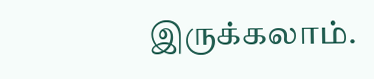இருக்கலாம்.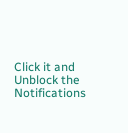Click it and Unblock the Notifications